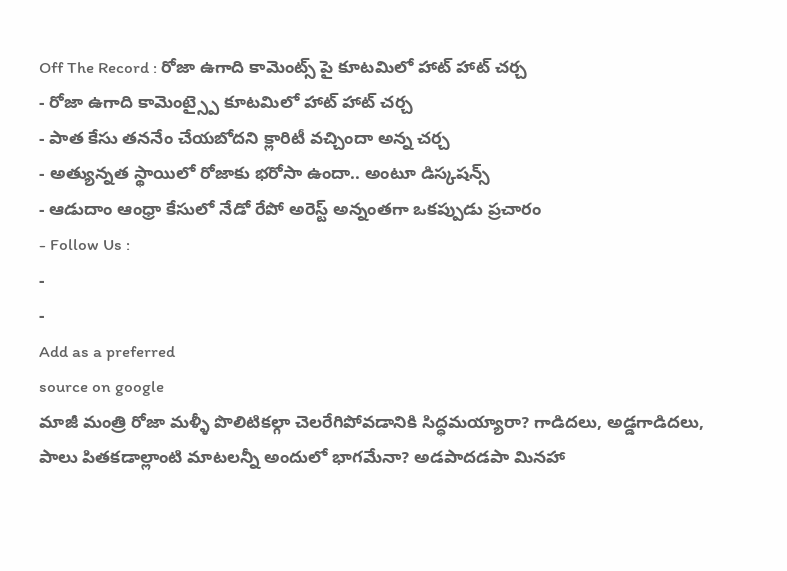Off The Record : రోజా ఉగాది కామెంట్స్ పై కూటమిలో హాట్ హాట్ చర్చ
- రోజా ఉగాది కామెంట్స్పై కూటమిలో హాట్ హాట్ చర్చ
- పాత కేసు తననేం చేయబోదని క్లారిటీ వచ్చిందా అన్న చర్చ
- అత్యున్నత స్థాయిలో రోజాకు భరోసా ఉందా.. అంటూ డిస్కషన్స్
- ఆడుదాం ఆంధ్రా కేసులో నేడో రేపో అరెస్ట్ అన్నంతగా ఒకప్పుడు ప్రచారం
- Follow Us :
-
-
Add as a preferred
source on google
మాజీ మంత్రి రోజా మళ్ళీ పొలిటికల్గా చెలరేగిపోవడానికి సిద్ధమయ్యారా? గాడిదలు, అడ్డగాడిదలు, పాలు పితకడాల్లాంటి మాటలన్నీ అందులో భాగమేనా? అడపాదడపా మినహా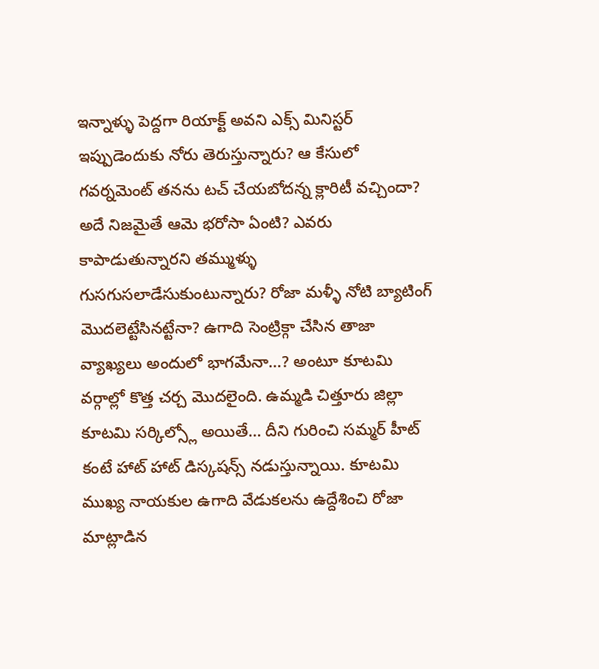ఇన్నాళ్ళు పెద్దగా రియాక్ట్ అవని ఎక్స్ మినిస్టర్ ఇప్పుడెందుకు నోరు తెరుస్తున్నారు? ఆ కేసులో గవర్నమెంట్ తనను టచ్ చేయబోదన్న క్లారిటీ వచ్చిందా? అదే నిజమైతే ఆమె భరోసా ఏంటి? ఎవరు కాపాడుతున్నారని తమ్ముళ్ళు గుసగుసలాడేసుకుంటున్నారు? రోజా మళ్ళీ నోటి బ్యాటింగ్ మొదలెట్టేసినట్టేనా? ఉగాది సెంట్రిక్గా చేసిన తాజా వ్యాఖ్యలు అందులో భాగమేనా…? అంటూ కూటమి వర్గాల్లో కొత్త చర్చ మొదలైంది. ఉమ్మడి చిత్తూరు జిల్లా కూటమి సర్కిల్స్లో అయితే… దీని గురించి సమ్మర్ హీట్ కంటే హాట్ హాట్ డిస్కషన్స్ నడుస్తున్నాయి. కూటమి ముఖ్య నాయకుల ఉగాది వేడుకలను ఉద్దేశించి రోజా మాట్లాడిన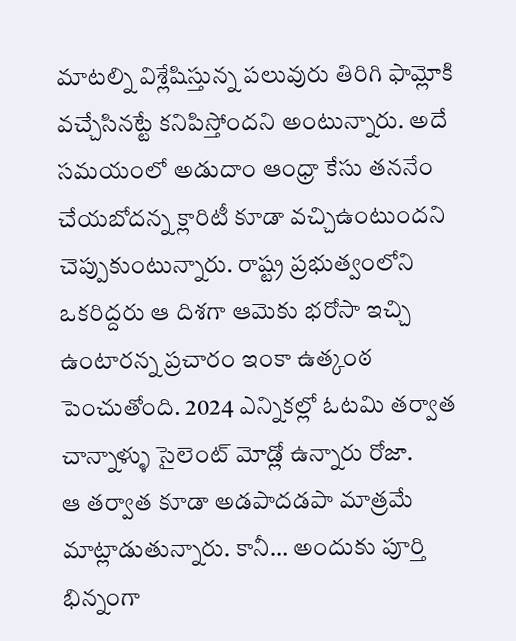మాటల్ని విశ్లేషిస్తున్న పలువురు తిరిగి ఫామ్లోకి వచ్చేసినట్టే కనిపిస్తోందని అంటున్నారు. అదే సమయంలో అడుదాం ఆంధ్రా కేసు తననేం చేయబోదన్న క్లారిటీ కూడా వచ్చిఉంటుందని చెప్పుకుంటున్నారు. రాష్ట్ర ప్రభుత్వంలోని ఒకరిద్దరు ఆ దిశగా ఆమెకు భరోసా ఇచ్చి ఉంటారన్న ప్రచారం ఇంకా ఉత్కంఠ పెంచుతోంది. 2024 ఎన్నికల్లో ఓటమి తర్వాత చాన్నాళ్ళు సైలెంట్ మోడ్లో ఉన్నారు రోజా.
ఆ తర్వాత కూడా అడపాదడపా మాత్రమే మాట్లాడుతున్నారు. కానీ… అందుకు పూర్తి భిన్నంగా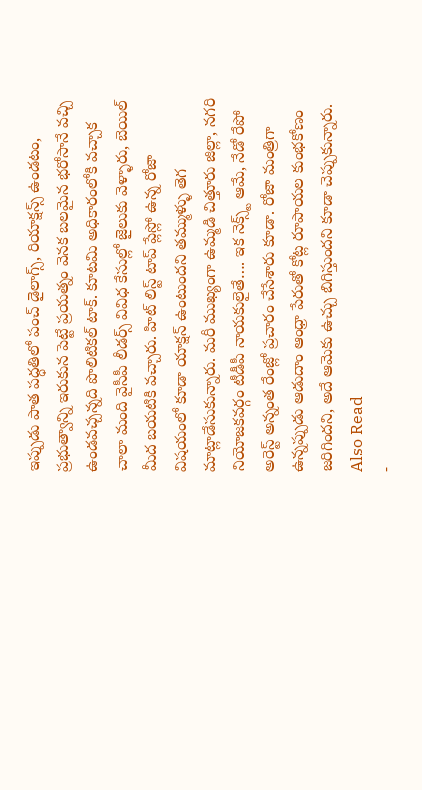ఇప్పుడు పాత పద్ధతిలో పంచ్ డైలాగ్స్, రియాక్షన్స్ ఉండటం, ప్రభుత్వాన్ని ఇరుకున పెట్టే ప్రయత్నం వెనక బలమైన భరోసానే వచ్చి ఉండవచ్చన్నది పొలిటికల్ టాక్. కూటమి అధికారంలోకి వచ్చాక చాలా మంది వైసీపీ లీడర్స్ వివిధ కేసుల్లో జైలుకు వెళ్ళారు, బెయిల్ మీద బయటికి వచ్చారు. హిట్ లిస్ట్ టాప్ ప్లేస్లో ఉన్న రోజా విషయంలో కూడా యాక్షన్ ఉంటుందని తమ్ముళ్ళు తెగ మాట్లాడేసుకున్నారు. మరీ ముఖ్యంగా ఉమ్మడి చిత్తూరు జిల్లా, నగరి నియోజకవర్గం టీడీపీ నాయకులైతే…. ఇక నెక్స్ట్ ఆమే, నేడో రేపో అరెస్ట్ అన్నంత రేంజ్లో ప్రచారం చేసేశారు కూడా. రోజా మంత్రిగా ఉన్నప్పుడు ఆడుదాం ఆంధ్రా పేరుతో కోట్ల రూపాయల కుంభకోణం జరిగిందని, అదే ఆమెకు ఉచ్చు బిగిస్తుందని కూడా చెప్పుకున్నారు.
Also Read
-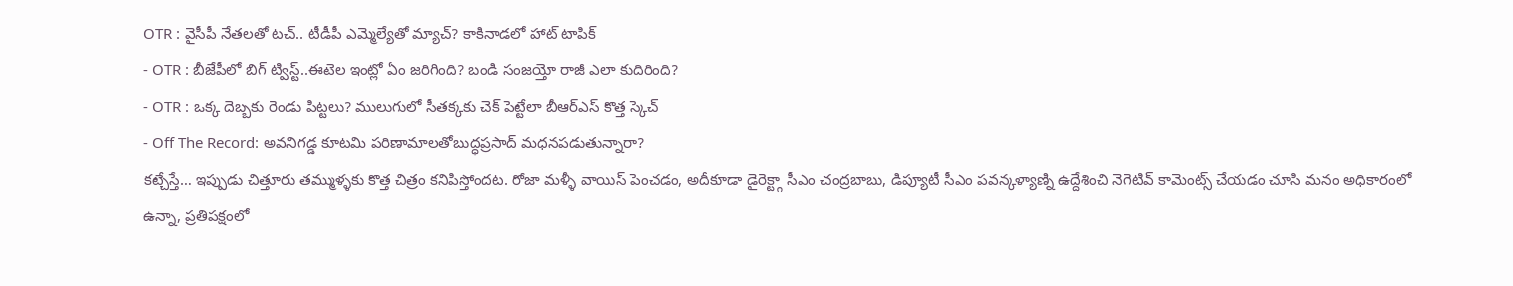OTR : వైసీపీ నేతలతో టచ్.. టీడీపీ ఎమ్మెల్యేతో మ్యాచ్? కాకినాడలో హాట్ టాపిక్
- OTR : బీజేపీలో బిగ్ ట్విస్ట్..ఈటెల ఇంట్లో ఏం జరిగింది? బండి సంజయ్తో రాజీ ఎలా కుదిరింది?
- OTR : ఒక్క దెబ్బకు రెండు పిట్టలు? ములుగులో సీతక్కకు చెక్ పెట్టేలా బీఆర్ఎస్ కొత్త స్కెచ్
- Off The Record: అవనిగడ్డ కూటమి పరిణామాలతోబుద్ధప్రసాద్ మధనపడుతున్నారా?
కట్చేస్తే… ఇప్పుడు చిత్తూరు తమ్ముళ్ళకు కొత్త చిత్రం కనిపిస్తోందట. రోజా మళ్ళీ వాయిస్ పెంచడం, అదీకూడా డైరెక్ట్గా సీఎం చంద్రబాబు, డిప్యూటీ సీఎం పవన్కళ్యాణ్ని ఉద్దేశించి నెగెటివ్ కామెంట్స్ చేయడం చూసి మనం అధికారంలో ఉన్నా, ప్రతిపక్షంలో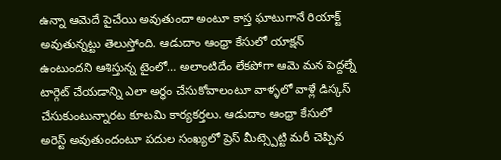ఉన్నా ఆమెదే పైచేయి అవుతుందా అంటూ కాస్త ఘాటుగానే రియాక్ట్ అవుతున్నట్టు తెలుస్తోంది. ఆడుదాం ఆంధ్రా కేసులో యాక్షన్ ఉంటుందని ఆశిస్తున్న టైంలో… అలాంటిదేం లేకపోగా ఆమె మన పెద్దల్నే టార్గెట్ చేయడాన్ని ఎలా అర్ధం చేసుకోవాలంటూ వాళ్ళలో వాళ్లే డిస్కస్ చేసుకుంటున్నారట కూటమి కార్యకర్తలు. ఆడుదాం ఆంధ్రా కేసులో అరెస్ట్ అవుతుందంటూ పదుల సంఖ్యలో ప్రెస్ మీట్స్పెట్టి మరీ చెప్పిన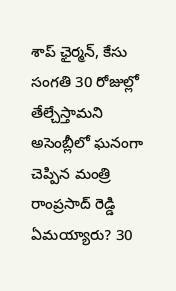శాప్ ఛైర్మన్, కేసు సంగతి 30 రోజుల్లో తేల్చేస్తామని అసెంబ్లీలో ఘనంగా చెప్పిన మంత్రి రాంప్రసాద్ రెడ్డి ఏమయ్యారు? 30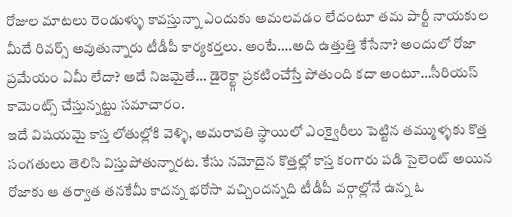రోజుల మాటలు రెండుళ్ళు కావస్తున్నా ఎందుకు అమలవడం లేదంటూ తమ పార్టీ నాయకుల మీదే రివర్స్ అవుతున్నారు టీడీపీ కార్యకర్తలు. అంటే….అది ఉత్తుత్తి కేసేనా? అందులో రోజా ప్రమేయం ఏమీ లేదా? అదే నిజమైతే… డైరెక్ట్గా ప్రకటించేస్తే పోతుంది కదా అంటూ…సీరియస్ కామెంట్స్ చేస్తున్నట్టు సమాచారం.
ఇదే విషయమై కాస్త లోతుల్లోకి వెళ్ళి, అమరావతి స్థాయిలో ఎంక్వైరీలు పెట్టిన తమ్ముళ్ళకు కొత్త సంగతులు తెలిసి విస్తుపోతున్నారట. కేసు నమోదైన కొత్తల్లో కాస్త కంగారు పడి సైలెంట్ అయిన రోజాకు ఆ తర్వాత తనకేమీ కాదన్న భరోసా వచ్చిందన్నది టీడీపీ వర్గాల్లోనే ఉన్న ఓ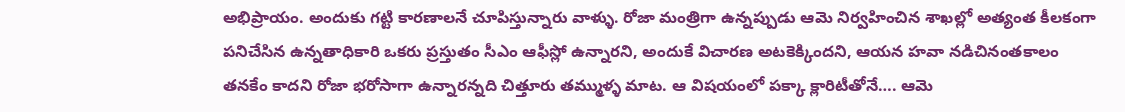అభిప్రాయం. అందుకు గట్టి కారణాలనే చూపిస్తున్నారు వాళ్ళు. రోజా మంత్రిగా ఉన్నప్పుడు ఆమె నిర్వహించిన శాఖల్లో అత్యంత కీలకంగా పనిచేసిన ఉన్నతాధికారి ఒకరు ప్రస్తుతం సీఎం ఆఫీస్లో ఉన్నారని, అందుకే విచారణ అటకెక్కిందని, ఆయన హవా నడిచినంతకాలం తనకేం కాదని రోజా భరోసాగా ఉన్నారన్నది చిత్తూరు తమ్ముళ్ళ మాట. ఆ విషయంలో పక్కా క్లారిటీతోనే…. ఆమె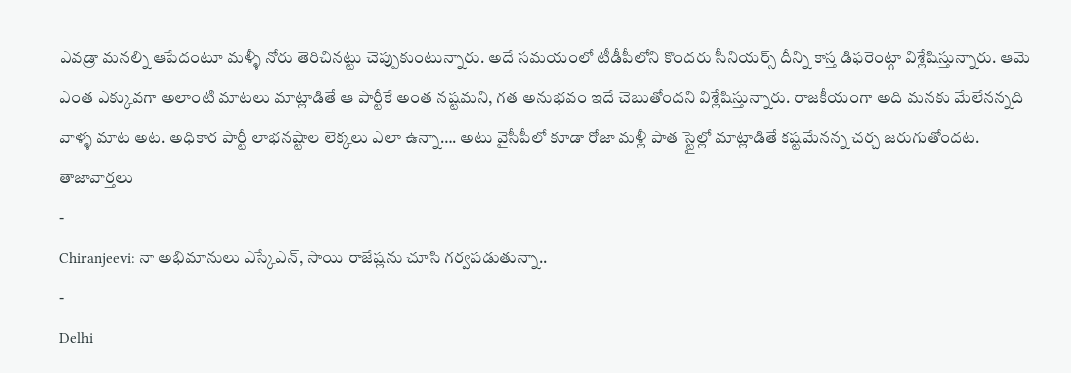ఎవడ్రా మనల్ని ఆపేదంటూ మళ్ళీ నోరు తెరిచినట్టు చెప్పుకుంటున్నారు. అదే సమయంలో టీడీపీలోని కొందరు సీనియర్స్ దీన్ని కాస్త డిఫరెంట్గా విశ్లేషిస్తున్నారు. ఆమె ఎంత ఎక్కువగా అలాంటి మాటలు మాట్లాడితే ఆ పార్టీకే అంత నష్టమని, గత అనుభవం ఇదే చెబుతోందని విశ్లేషిస్తున్నారు. రాజకీయంగా అది మనకు మేలేనన్నది వాళ్ళ మాట అట. అధికార పార్టీ లాభనష్టాల లెక్కలు ఎలా ఉన్నా…. అటు వైసీపీలో కూడా రోజా మళ్లీ పాత స్టైల్లో మాట్లాడితే కష్టమేనన్న చర్చ జరుగుతోందట.
తాజావార్తలు
-
Chiranjeevi: నా అభిమానులు ఎస్కేఎన్, సాయి రాజేష్లను చూసి గర్వపడుతున్నా..
-
Delhi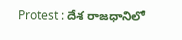Protest : దేశ రాజధానిలో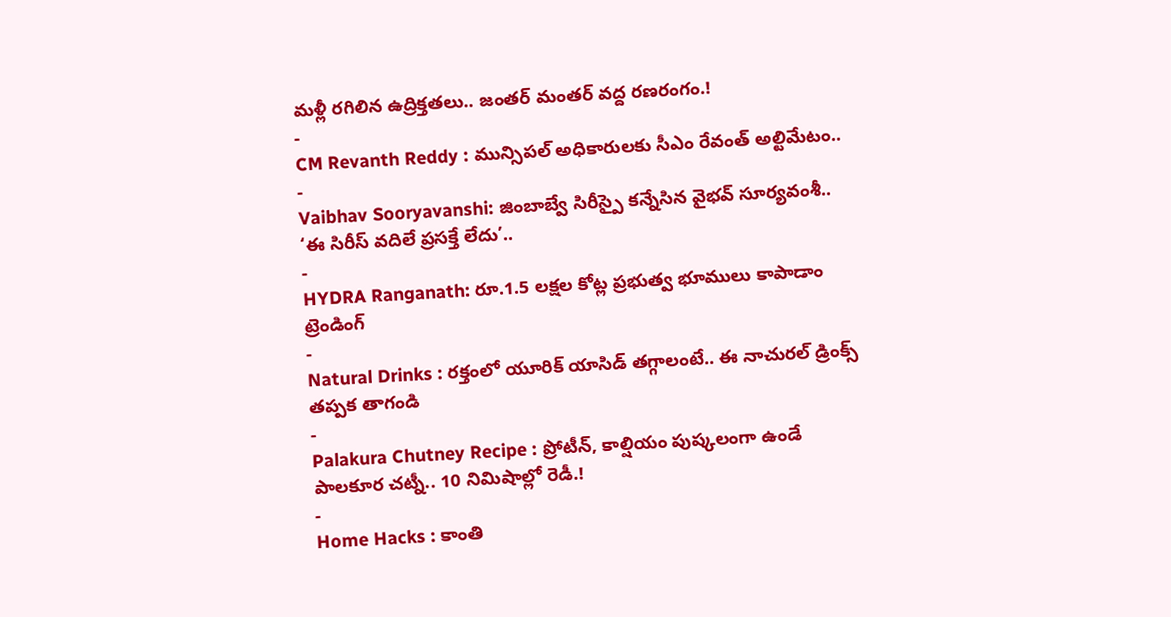మళ్లీ రగిలిన ఉద్రిక్తతలు.. జంతర్ మంతర్ వద్ద రణరంగం.!
-
CM Revanth Reddy : మున్సిపల్ అధికారులకు సీఎం రేవంత్ అల్టిమేటం..
-
Vaibhav Sooryavanshi: జింబాబ్వే సిరీస్పై కన్నేసిన వైభవ్ సూర్యవంశీ.. ‘ఈ సిరీస్ వదిలే ప్రసక్తే లేదు’..
-
HYDRA Ranganath: రూ.1.5 లక్షల కోట్ల ప్రభుత్వ భూములు కాపాడాం
ట్రెండింగ్
-
Natural Drinks : రక్తంలో యూరిక్ యాసిడ్ తగ్గాలంటే.. ఈ నాచురల్ డ్రింక్స్ తప్పక తాగండి
-
Palakura Chutney Recipe : ప్రోటీన్, కాల్షియం పుష్కలంగా ఉండే పాలకూర చట్నీ.. 10 నిమిషాల్లో రెడీ.!
-
Home Hacks : కాంతి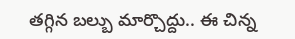తగ్గిన బల్బు మార్చొద్దు.. ఈ చిన్న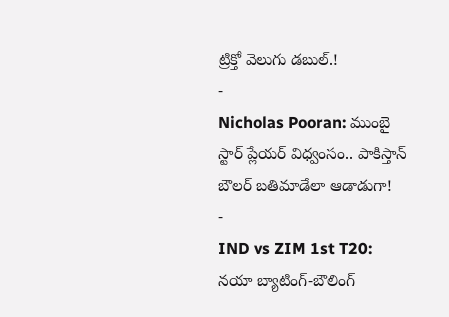ట్రిక్తో వెలుగు డబుల్.!
-
Nicholas Pooran: ముంబై స్టార్ ప్లేయర్ విధ్వంసం.. పాకిస్తాన్ బౌలర్ బతిమాడేలా ఆడాడుగా!
-
IND vs ZIM 1st T20: నయా బ్యాటింగ్-బౌలింగ్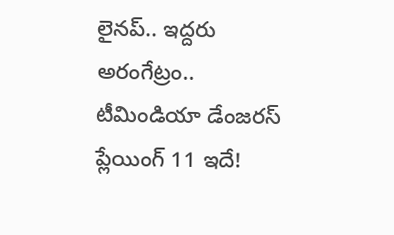లైనప్.. ఇద్దరు అరంగేట్రం.. టీమిండియా డేంజరస్ ప్లేయింగ్ 11 ఇదే!